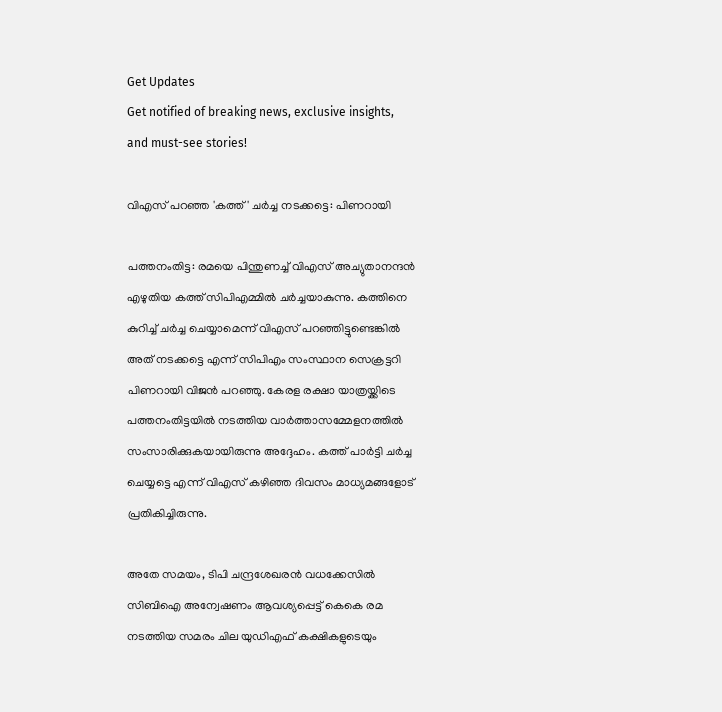Get Updates
Get notified of breaking news, exclusive insights, and must-see stories!

വിഎസ് പറഞ്ഞ 'കത്ത്' ചര്‍ച്ച നടക്കട്ടെ: പിണറായി

പത്തനംതിട്ട: രമയെ പിന്തുണച്ച് വിഎസ് അച്യുതാനന്ദന്‍ എഴുതിയ കത്ത് സിപിഎമ്മില്‍ ചര്‍ച്ചയാകുന്നു. കത്തിനെ കുറിച്ച് ചര്‍ച്ച ചെയ്യാമെന്ന് വിഎസ് പറഞ്ഞിട്ടുണ്ടെങ്കില്‍ അത് നടക്കട്ടെ എന്ന് സിപിഎം സംസ്ഥാന സെക്രട്ടറി പിണറായി വിജന്‍ പറഞ്ഞു. കേരള രക്ഷാ യാത്രയ്ക്കിടെ പത്തനംതിട്ടയില്‍ നടത്തിയ വാര്‍ത്താസമ്മേളനത്തില്‍ സംസാരിക്കുകയായിരുന്നു അദ്ദേഹം. കത്ത് പാര്‍ട്ടി ചര്‍ച്ച ചെയ്യട്ടെ എന്ന് വിഎസ് കഴിഞ്ഞ ദിവസം മാധ്യമങ്ങളോട് പ്രതികിച്ചിരുന്നു.

അതേ സമയം, ടിപി ചന്ദ്രശേഖരന്‍ വധക്കേസില്‍ സിബിഐ അന്വേഷണം ആവശ്യപ്പെട്ട് കെകെ രമ നടത്തിയ സമരം ചില യുഡിഎഫ് കക്ഷികളുടെയും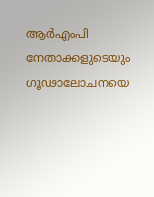ആര്‍എംപി നേതാക്കളുടെയും ഗൂഢാലോചനയെ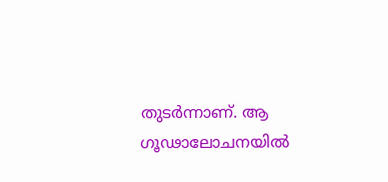തുടര്‍ന്നാണ്. ആ ഗൂഢാലോചനയില്‍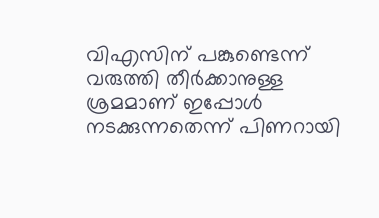വിഎസിന് പങ്കുണ്ടെന്ന് വരുത്തി തീര്‍ക്കാനുള്ള ശ്രമമാണ് ഇപ്പോള്‍ നടക്കുന്നതെന്ന് പിണറായി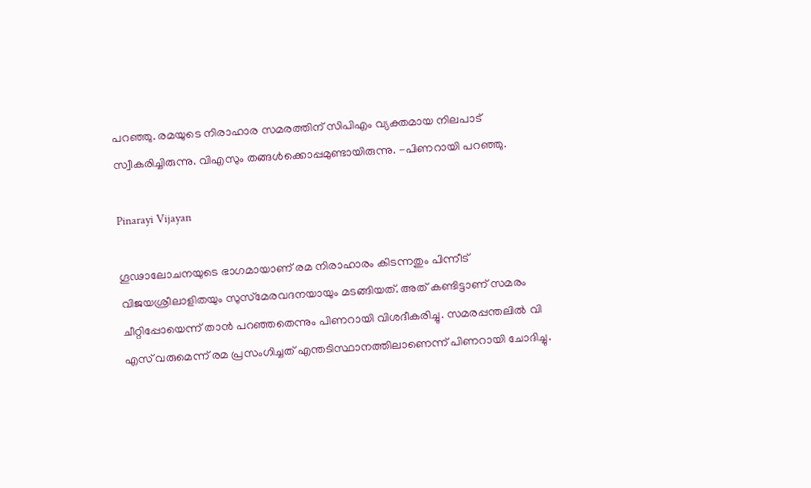പറഞ്ഞു. രമയുടെ നിരാഹാര സമരത്തിന് സിപിഎം വ്യക്തമായ നിലപാട് സ്വീകരിച്ചിരുന്നു. വിഎസും തങ്ങള്‍ക്കൊപ്പമുണ്ടായിരുന്നു. -പിണറായി പറഞ്ഞു.

Pinarayi Vijayan

ഗൂഢാലോചനയുടെ ഭാഗമായാണ് രമ നിരാഹാരം കിടന്നതും പിന്നീട് വിജയശ്രീലാളിതയും സുസ്‌മേരവദനയായും മടങ്ങിയത്. അത് കണ്ടിട്ടാണ് സമരം ചീറ്റിപ്പോയെന്ന് താന്‍ പറഞ്ഞതെന്നും പിണറായി വിശദീകരിച്ചു. സമരപ്പന്തലില്‍ വി എസ് വരുമെന്ന് രമ പ്രസംഗിച്ചത് എന്തടിസ്ഥാനത്തിലാണെന്ന് പിണറായി ചോദിച്ചു.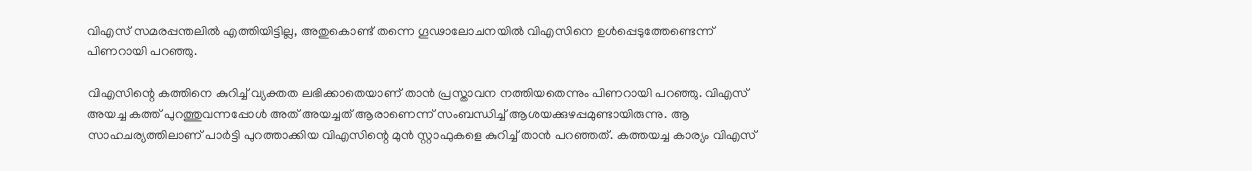വിഎസ് സമരപ്പന്തലില്‍ എത്തിയിട്ടില്ല, അതുകൊണ്ട് തന്നെ ഗൂഢാലോചനയില്‍ വിഎസിനെ ഉള്‍പ്പെടുത്തേണ്ടെന്ന് പിണറായി പറഞ്ഞു.

വിഎസിന്റെ കത്തിനെ കുറിച്ച് വ്യക്തത ലഭിക്കാതെയാണ് താന്‍ പ്രസ്താവന നത്തിയതെന്നും പിണറായി പറഞ്ഞു. വിഎസ് അയച്ച കത്ത് പുറത്തുവന്നപ്പോള്‍ അത് അയച്ചത് ആരാണെന്ന് സംബന്ധിച്ച് ആശയക്കുഴപ്പമുണ്ടായിരുന്നു. ആ സാഹചര്യത്തിലാണ് പാര്‍ട്ടി പുറത്താക്കിയ വിഎസിന്റെ മുന്‍ സ്റ്റാഫുകളെ കുറിച്ച് താന്‍ പറഞ്ഞത്. കത്തയച്ച കാര്യം വിഎസ്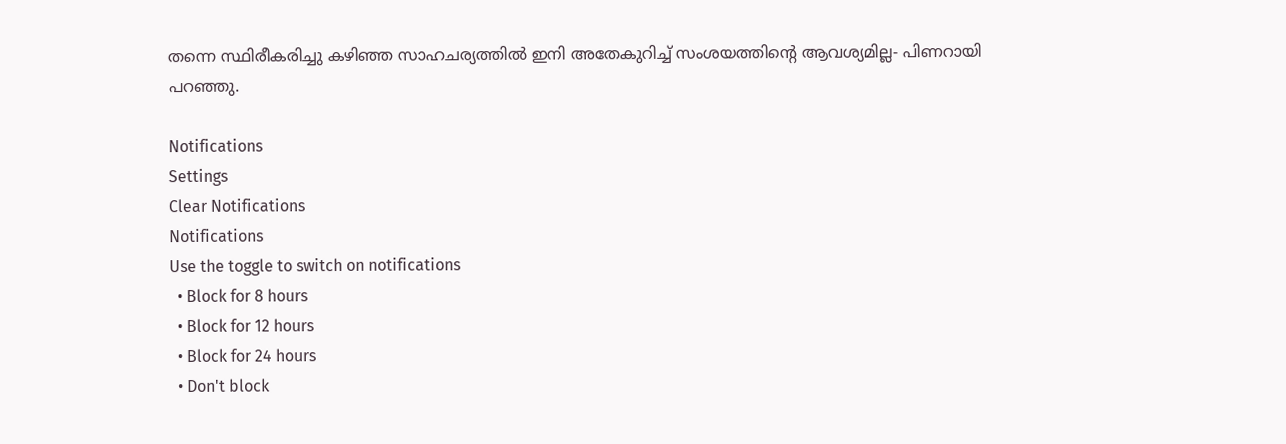തന്നെ സ്ഥിരീകരിച്ചു കഴിഞ്ഞ സാഹചര്യത്തില്‍ ഇനി അതേകുറിച്ച് സംശയത്തിന്റെ ആവശ്യമില്ല- പിണറായി പറഞ്ഞു.

Notifications
Settings
Clear Notifications
Notifications
Use the toggle to switch on notifications
  • Block for 8 hours
  • Block for 12 hours
  • Block for 24 hours
  • Don't block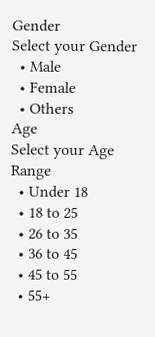Gender
Select your Gender
  • Male
  • Female
  • Others
Age
Select your Age Range
  • Under 18
  • 18 to 25
  • 26 to 35
  • 36 to 45
  • 45 to 55
  • 55+